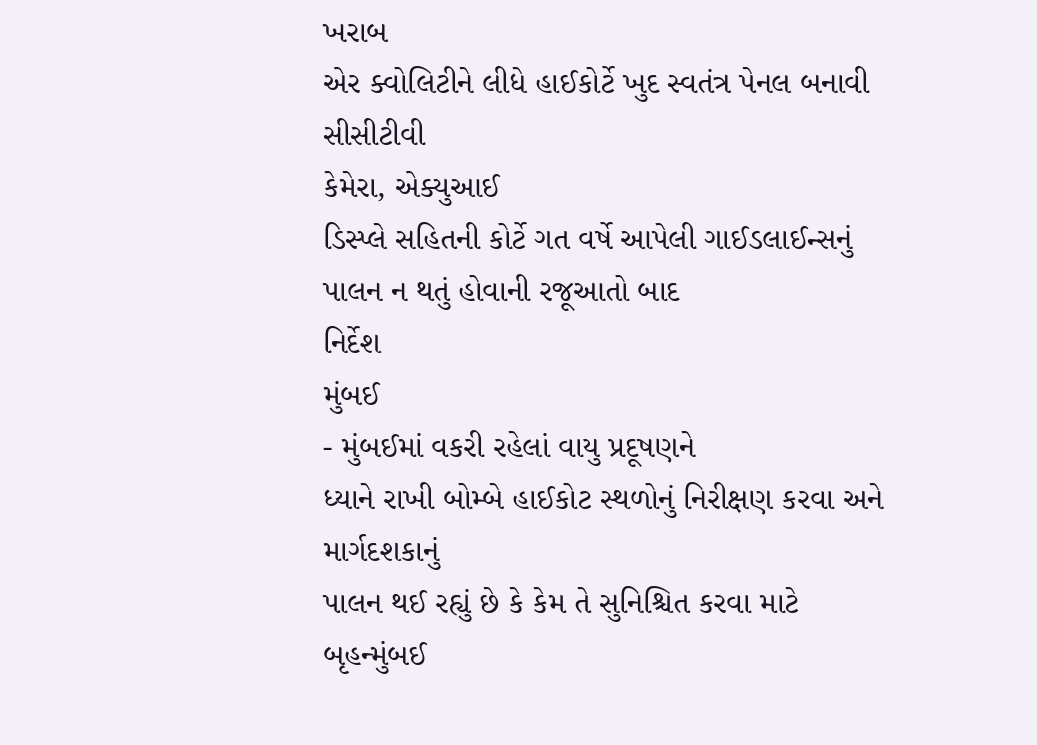ખરાબ
એર ક્વોલિટીને લીધે હાઈકોર્ટે ખુદ સ્વતંત્ર પેનલ બનાવી
સીસીટીવી
કેમેરા, એક્યુઆઈ
ડિસ્પ્લે સહિતની કોર્ટે ગત વર્ષે આપેલી ગાઈડલાઈન્સનું પાલન ન થતું હોવાની રજૂઆતો બાદ
નિર્દેશ
મુંબઈ
- મુંબઈમાં વકરી રહેલાં વાયુ પ્રદૂષણને
ધ્યાને રાખી બોમ્બે હાઈકોટ સ્થળોનું નિરીક્ષણ કરવા અને માર્ગદશકાનું
પાલન થઈ રહ્યું છે કે કેમ તે સુનિશ્ચિત કરવા માટે બૃહન્મુંબઈ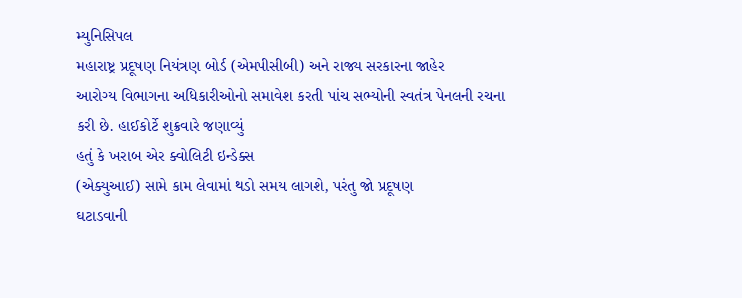મ્યુનિસિપલ
મહારાષ્ટ્ર પ્રદૂષણ નિયંત્રણ બોર્ડ (એમપીસીબી) અને રાજ્ય સરકારના જાહેર
આરોગ્ય વિભાગના અધિકારીઓનો સમાવેશ કરતી પાંચ સભ્યોની સ્વતંત્ર પેનલની રચના
કરી છે. હાઈકોર્ટે શુક્રવારે જણાવ્યું
હતું કે ખરાબ એર ક્વોલિટી ઇન્ડેક્સ
(એક્યુઆઈ) સામે કામ લેવામાં થડો સમય લાગશે, પરંતુ જો પ્રદૂષણ
ઘટાડવાની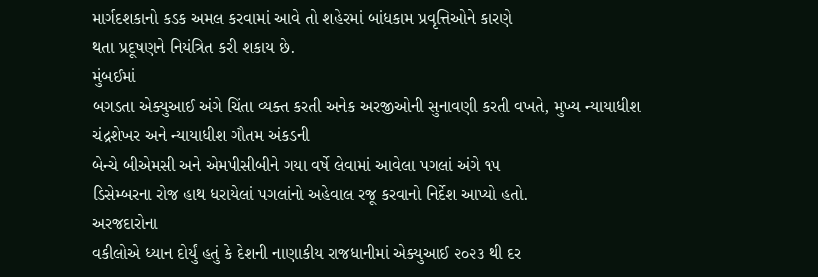માર્ગદશકાનો કડક અમલ કરવામાં આવે તો શહેરમાં બાંધકામ પ્રવૃત્તિઓને કારણે
થતા પ્રદૂષણને નિયંત્રિત કરી શકાય છે.
મુંબઈમાં
બગડતા એક્યુઆઈ અંગે ચિંતા વ્યક્ત કરતી અનેક અરજીઓની સુનાવણી કરતી વખતે, મુખ્ય ન્યાયાધીશ
ચંદ્રશેખર અને ન્યાયાધીશ ગૌતમ અંકડની
બેન્ચે બીએમસી અને એમપીસીબીને ગયા વર્ષે લેવામાં આવેલા પગલાં અંગે ૧૫
ડિસેમ્બરના રોજ હાથ ધરાયેલાં પગલાંનો અહેવાલ રજૂ કરવાનો નિર્દેશ આપ્યો હતો.
અરજદારોના
વકીલોએ ધ્યાન દોર્યું હતું કે દેશની નાણાકીય રાજધાનીમાં એક્યુઆઈ ૨૦૨૩ થી દર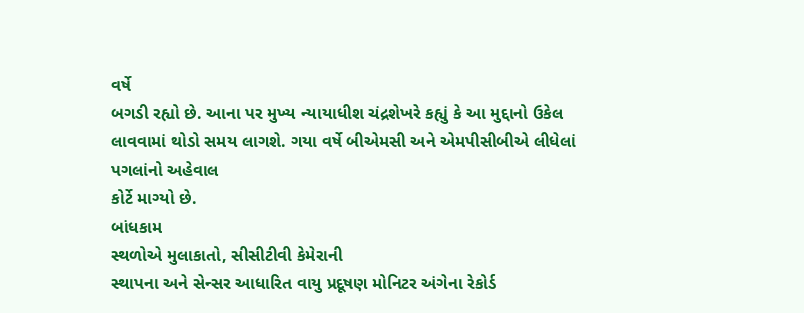વર્ષે
બગડી રહ્યો છે. આના પર મુખ્ય ન્યાયાધીશ ચંદ્રશેખરે કહ્યું કે આ મુદ્દાનો ઉકેલ
લાવવામાં થોડો સમય લાગશે. ગયા વર્ષે બીએમસી અને એમપીસીબીએ લીધેલાં પગલાંનો અહેવાલ
કોર્ટે માગ્યો છે.
બાંધકામ
સ્થળોએ મુલાકાતો, સીસીટીવી કેમેરાની
સ્થાપના અને સેન્સર આધારિત વાયુ પ્રદૂષણ મોનિટર અંગેના રેકોર્ડ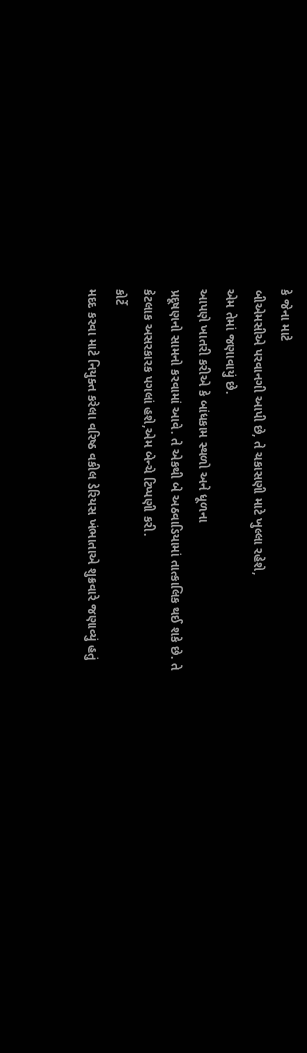કે જેના માટે
બીએમસીએ પરવાનગી આપી છે, તે ચકાસણી માટે ખુલ્લા રહેશે,
એમ તેમાં જણાવાયું છે.
આપણે ખાતરી કરીએ કે બાંધકામ સ્થળો અને ધૂળના
પ્રદૂષણનો સામનો કરવામાં આવે. તે એકથી બે અઠવાડિયામાં તાત્કાલિક થઈ શકે છે. તે
કેટલાક અસરકારક પગલાં હશે,એમ બેન્ચે ટિપ્પણી કરી.
કોર્ટે
મદદ કરવા માટે નિયુક્ત કરેલા વરિષ્ઠ વકીલ ડેરિયસ ખંભાતાએ શુક્રવારે જણાવ્યું હતું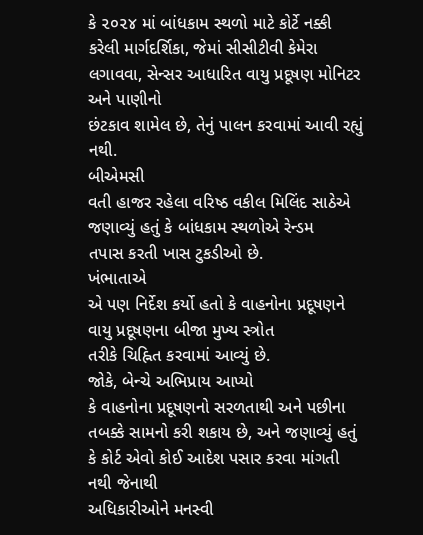કે ૨૦૨૪ માં બાંધકામ સ્થળો માટે કોર્ટે નક્કી કરેલી માર્ગદર્શિકા, જેમાં સીસીટીવી કેમેરા
લગાવવા, સેન્સર આધારિત વાયુ પ્રદૂષણ મોનિટર અને પાણીનો
છંટકાવ શામેલ છે, તેનું પાલન કરવામાં આવી રહ્યું નથી.
બીએમસી
વતી હાજર રહેલા વરિષ્ઠ વકીલ મિલિંદ સાઠેએ જણાવ્યું હતું કે બાંધકામ સ્થળોએ રેન્ડમ
તપાસ કરતી ખાસ ટુકડીઓ છે.
ખંભાતાએ
એ પણ નિર્દેશ કર્યો હતો કે વાહનોના પ્રદૂષણને વાયુ પ્રદૂષણના બીજા મુખ્ય સ્ત્રોત
તરીકે ચિહ્નિત કરવામાં આવ્યું છે.
જોકે, બેન્ચે અભિપ્રાય આપ્યો
કે વાહનોના પ્રદૂષણનો સરળતાથી અને પછીના તબક્કે સામનો કરી શકાય છે, અને જણાવ્યું હતું કે કોર્ટ એવો કોઈ આદેશ પસાર કરવા માંગતી નથી જેનાથી
અધિકારીઓને મનસ્વી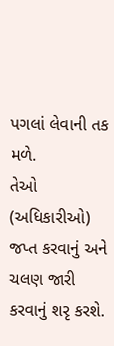પગલાં લેવાની તક મળે.
તેઓ (અધિકારીઓ) જપ્ત કરવાનું અને ચલણ જારી
કરવાનું શરૃ કરશે.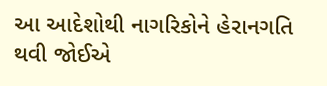આ આદેશોથી નાગરિકોને હેરાનગતિ થવી જોઈએ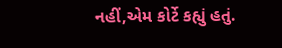નહીં,એમ કોર્ટે કહ્યું હતું.